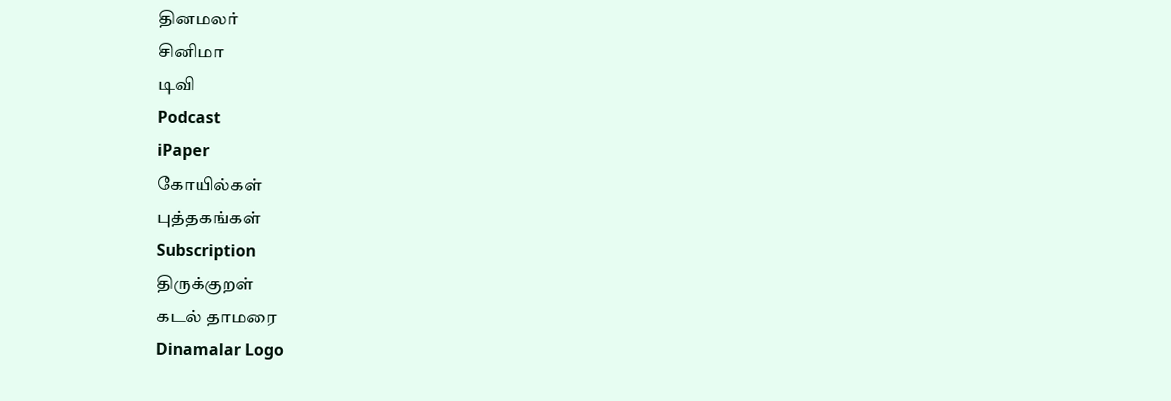தினமலர்
சினிமா
டிவி
Podcast
iPaper
கோயில்கள்
புத்தகங்கள்
Subscription
திருக்குறள்
கடல் தாமரை
Dinamalar Logo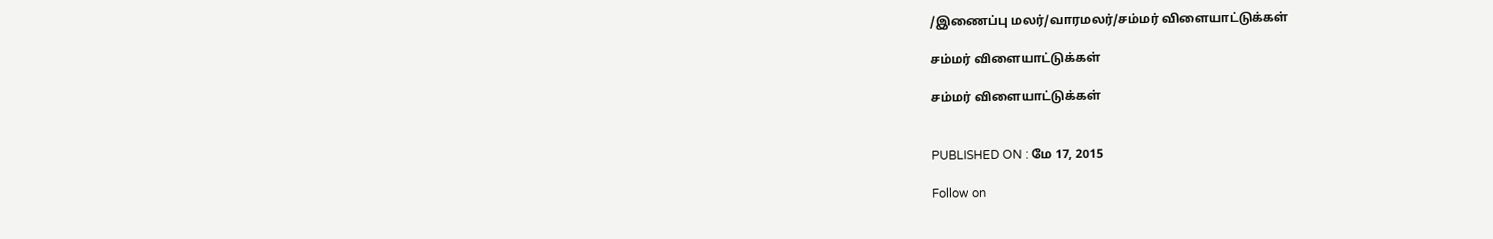/இணைப்பு மலர்/வாரமலர்/சம்மர் விளையாட்டுக்கள்

சம்மர் விளையாட்டுக்கள்

சம்மர் விளையாட்டுக்கள்


PUBLISHED ON : மே 17, 2015

Follow on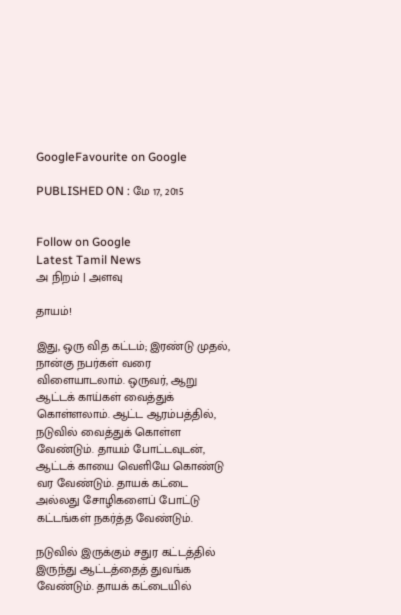GoogleFavourite on Google

PUBLISHED ON : மே 17, 2015


Follow on Google
Latest Tamil News
அ நிறம் | அளவு

தாயம்!

இது, ஒரு வித கட்டம்; இரண்டு முதல், நான்கு நபர்கள் வரை விளையாடலாம். ஒருவர், ஆறு ஆட்டக் காய்கள் வைத்துக் கொள்ளலாம். ஆட்ட ஆரம்பத்தில், நடுவில் வைத்துக் கொள்ள வேண்டும். தாயம் போட்டவுடன், ஆட்டக் காயை வெளியே கொண்டு வர வேண்டும். தாயக் கட்டை அல்லது சோழிகளைப் போட்டு கட்டங்கள் நகர்த்த வேண்டும்.

நடுவில் இருக்கும் சதுர கட்டத்தில் இருந்து ஆட்டத்தைத் துவங்க வேண்டும். தாயக் கட்டையில்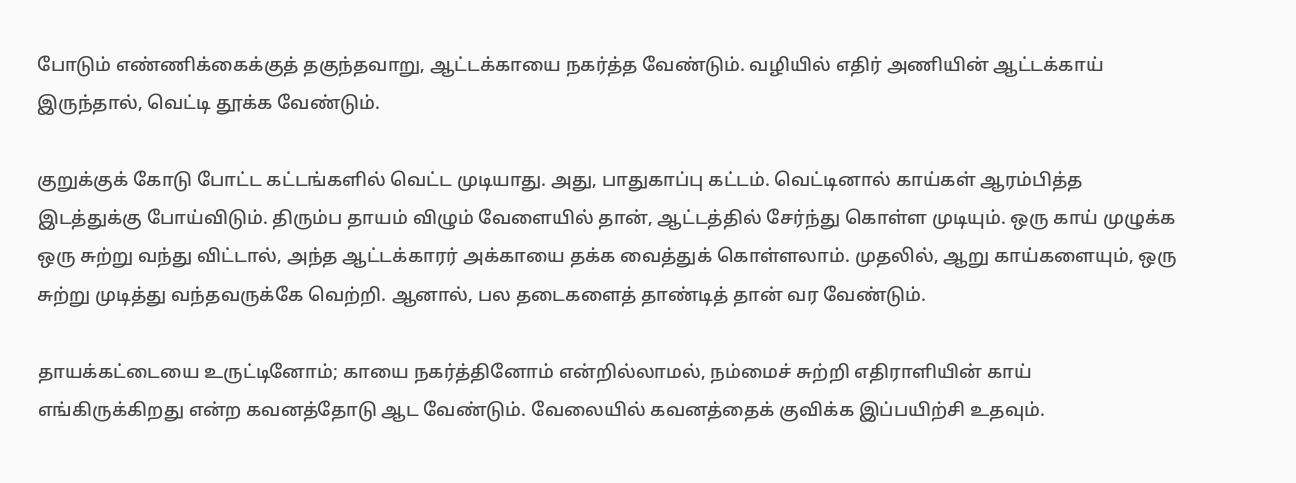போடும் எண்ணிக்கைக்குத் தகுந்தவாறு, ஆட்டக்காயை நகர்த்த வேண்டும். வழியில் எதிர் அணியின் ஆட்டக்காய் இருந்தால், வெட்டி தூக்க வேண்டும்.

குறுக்குக் கோடு போட்ட கட்டங்களில் வெட்ட முடியாது. அது, பாதுகாப்பு கட்டம். வெட்டினால் காய்கள் ஆரம்பித்த இடத்துக்கு போய்விடும். திரும்ப தாயம் விழும் வேளையில் தான், ஆட்டத்தில் சேர்ந்து கொள்ள முடியும். ஒரு காய் முழுக்க ஒரு சுற்று வந்து விட்டால், அந்த ஆட்டக்காரர் அக்காயை தக்க வைத்துக் கொள்ளலாம். முதலில், ஆறு காய்களையும், ஒரு சுற்று முடித்து வந்தவருக்கே வெற்றி. ஆனால், பல தடைகளைத் தாண்டித் தான் வர வேண்டும்.

தாயக்கட்டையை உருட்டினோம்; காயை நகர்த்தினோம் என்றில்லாமல், நம்மைச் சுற்றி எதிராளியின் காய் எங்கிருக்கிறது என்ற கவனத்தோடு ஆட வேண்டும். வேலையில் கவனத்தைக் குவிக்க இப்பயிற்சி உதவும்.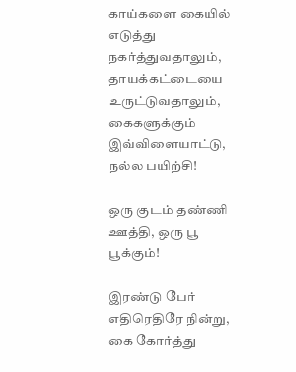காய்களை கையில் எடுத்து நகர்த்துவதாலும், தாயக்கட்டையை உருட்டுவதாலும், கைகளுக்கும் இவ்விளையாட்டு, நல்ல பயிற்சி!

ஒரு குடம் தண்ணி ஊத்தி, ஒரு பூ பூக்கும்!

இரண்டு பேர் எதிரெதிரே நின்று, கை கோர்த்து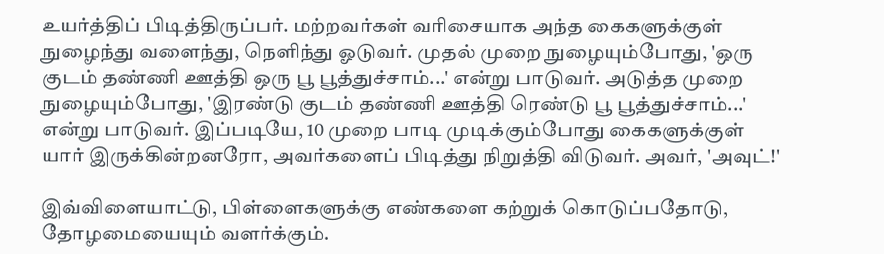உயர்த்திப் பிடித்திருப்பர். மற்றவர்கள் வரிசையாக அந்த கைகளுக்குள் நுழைந்து வளைந்து, நெளிந்து ஓடுவர். முதல் முறை நுழையும்போது, 'ஒரு குடம் தண்ணி ஊத்தி ஒரு பூ பூத்துச்சாம்...' என்று பாடுவர். அடுத்த முறை நுழையும்போது, 'இரண்டு குடம் தண்ணி ஊத்தி ரெண்டு பூ பூத்துச்சாம்...' என்று பாடுவர். இப்படியே, 10 முறை பாடி முடிக்கும்போது கைகளுக்குள் யார் இருக்கின்றனரோ, அவர்களைப் பிடித்து நிறுத்தி விடுவர். அவர், 'அவுட்!'

இவ்விளையாட்டு, பிள்ளைகளுக்கு எண்களை கற்றுக் கொடுப்பதோடு, தோழமையையும் வளர்க்கும்.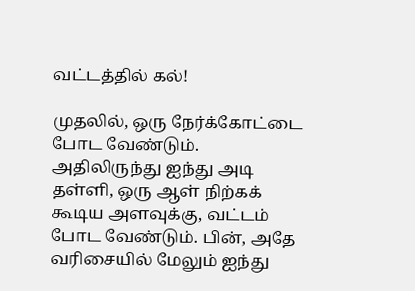வட்டத்தில் கல்!

முதலில், ஒரு நேர்க்கோட்டை போட வேண்டும். அதிலிருந்து ஐந்து அடி தள்ளி, ஒரு ஆள் நிற்கக் கூடிய அளவுக்கு, வட்டம் போட வேண்டும். பின், அதே வரிசையில் மேலும் ஐந்து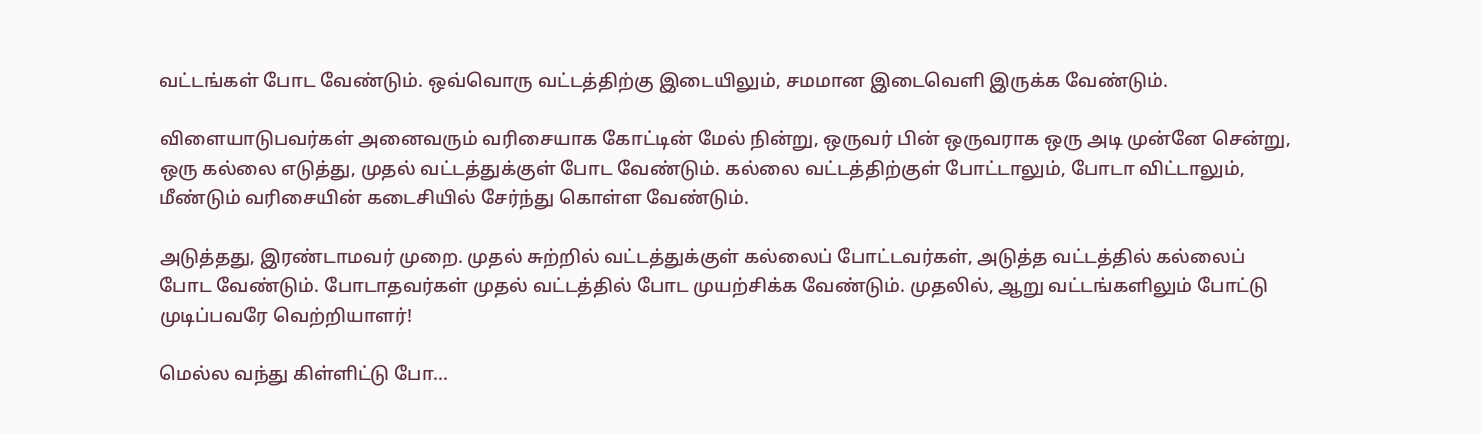வட்டங்கள் போட வேண்டும். ஒவ்வொரு வட்டத்திற்கு இடையிலும், சமமான இடைவெளி இருக்க வேண்டும்.

விளையாடுபவர்கள் அனைவரும் வரிசையாக கோட்டின் மேல் நின்று, ஒருவர் பின் ஒருவராக ஒரு அடி முன்னே சென்று, ஒரு கல்லை எடுத்து, முதல் வட்டத்துக்குள் போட வேண்டும். கல்லை வட்டத்திற்குள் போட்டாலும், போடா விட்டாலும், மீண்டும் வரிசையின் கடைசியில் சேர்ந்து கொள்ள வேண்டும்.

அடுத்தது, இரண்டாமவர் முறை. முதல் சுற்றில் வட்டத்துக்குள் கல்லைப் போட்டவர்கள், அடுத்த வட்டத்தில் கல்லைப் போட வேண்டும். போடாதவர்கள் முதல் வட்டத்தில் போட முயற்சிக்க வேண்டும். முதலில், ஆறு வட்டங்களிலும் போட்டு முடிப்பவரே வெற்றியாளர்!

மெல்ல வந்து கிள்ளிட்டு போ...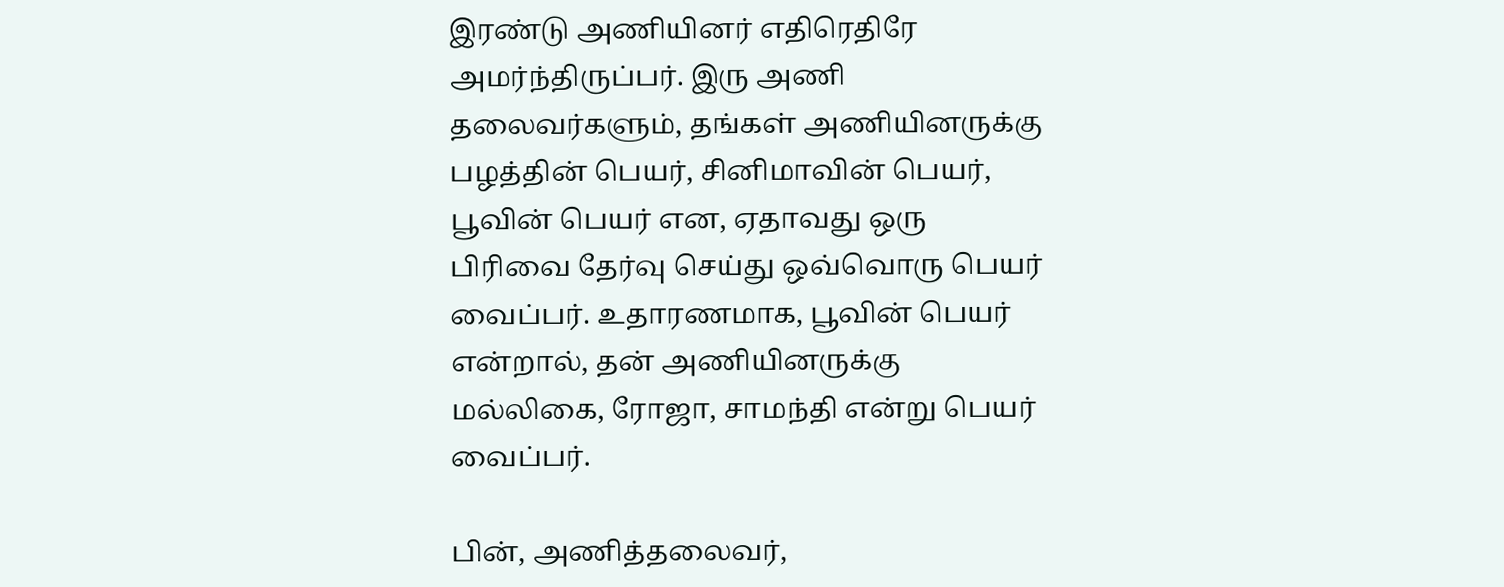இரண்டு அணியினர் எதிரெதிரே அமர்ந்திருப்பர். இரு அணி தலைவர்களும், தங்கள் அணியினருக்கு பழத்தின் பெயர், சினிமாவின் பெயர், பூவின் பெயர் என, ஏதாவது ஒரு பிரிவை தேர்வு செய்து ஒவ்வொரு பெயர் வைப்பர். உதாரணமாக, பூவின் பெயர் என்றால், தன் அணியினருக்கு மல்லிகை, ரோஜா, சாமந்தி என்று பெயர் வைப்பர்.

பின், அணித்தலைவர்,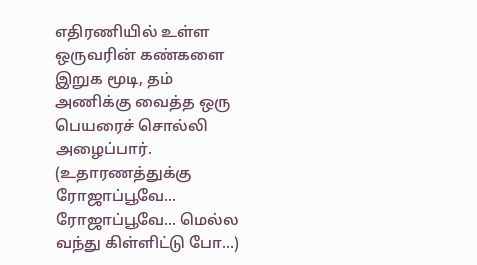எதிரணியில் உள்ள ஒருவரின் கண்களை இறுக மூடி, தம் அணிக்கு வைத்த ஒரு பெயரைச் சொல்லி அழைப்பார். (உதாரணத்துக்கு ரோஜாப்பூவே... ரோஜாப்பூவே... மெல்ல வந்து கிள்ளிட்டு போ...)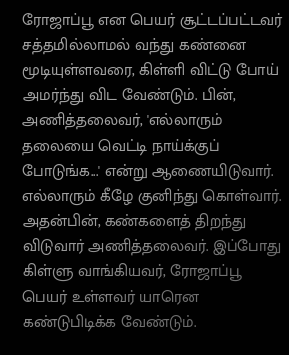ரோஜாப்பூ என பெயர் சூட்டப்பட்டவர் சத்தமில்லாமல் வந்து கண்னை மூடியுள்ளவரை, கிள்ளி விட்டு போய் அமர்ந்து விட வேண்டும். பின், அணித்தலைவர், 'எல்லாரும் தலையை வெட்டி நாய்க்குப் போடுங்க...' என்று ஆணையிடுவார். எல்லாரும் கீழே குனிந்து கொள்வார். அதன்பின், கண்களைத் திறந்து விடுவார் அணித்தலைவர். இப்போது கிள்ளு வாங்கியவர், ரோஜாப்பூ பெயர் உள்ளவர் யாரென கண்டுபிடிக்க வேண்டும்.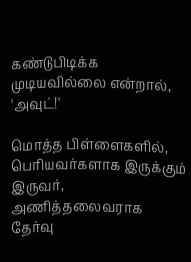கண்டுபிடிக்க முடியவில்லை என்றால், 'அவுட்!'

மொத்த பிள்ளைகளில், பெரியவர்களாக இருக்கும் இருவர், அணித்தலைவராக தேர்வு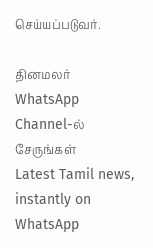செய்யப்படுவர்.

தினமலர் WhatsApp Channel-ல் சேருங்கள்
Latest Tamil news, instantly on WhatsApp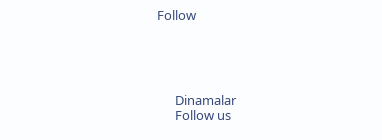Follow





      Dinamalar
      Follow us